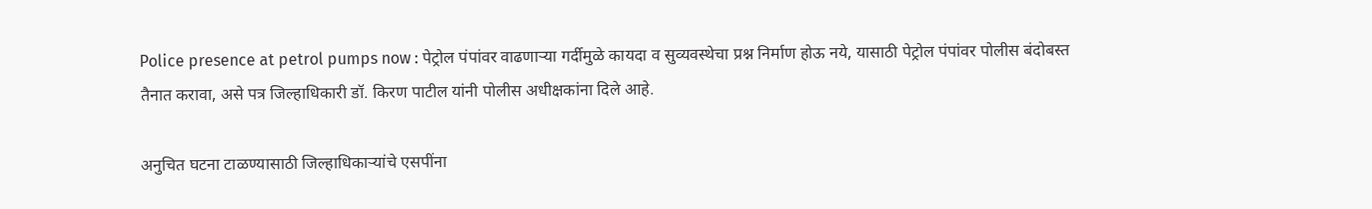Police presence at petrol pumps now : पेट्रोल पंपांवर वाढणाऱ्या गर्दीमुळे कायदा व सुव्यवस्थेचा प्रश्न निर्माण होऊ नये, यासाठी पेट्रोल पंपांवर पोलीस बंदोबस्त तैनात करावा, असे पत्र जिल्हाधिकारी डॉ. किरण पाटील यांनी पोलीस अधीक्षकांना दिले आहे.

अनुचित घटना टाळण्यासाठी जिल्हाधिकाऱ्यांचे एसपींना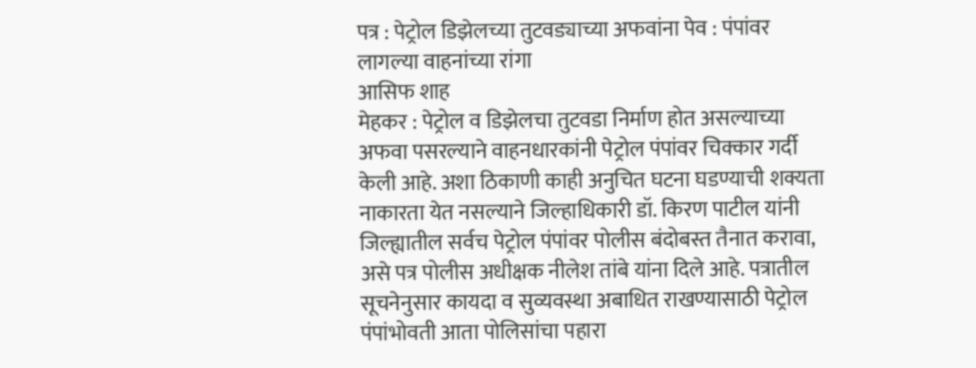पत्र : पेट्रोल डिझेलच्या तुटवड्याच्या अफवांना पेव : पंपांवर लागल्या वाहनांच्या रांगा
आसिफ शाह
मेहकर : पेट्रोल व डिझेलचा तुटवडा निर्माण होत असल्याच्या अफवा पसरल्याने वाहनधारकांनी पेट्रोल पंपांवर चिक्कार गर्दी केली आहे. अशा ठिकाणी काही अनुचित घटना घडण्याची शक्यता नाकारता येत नसल्याने जिल्हाधिकारी डॉ. किरण पाटील यांनी जिल्ह्यातील सर्वच पेट्रोल पंपांवर पोलीस बंदोबस्त तैनात करावा, असे पत्र पोलीस अधीक्षक नीलेश तांबे यांना दिले आहे. पत्रातील सूचनेनुसार कायदा व सुव्यवस्था अबाधित राखण्यासाठी पेट्रोल पंपांभोवती आता पोलिसांचा पहारा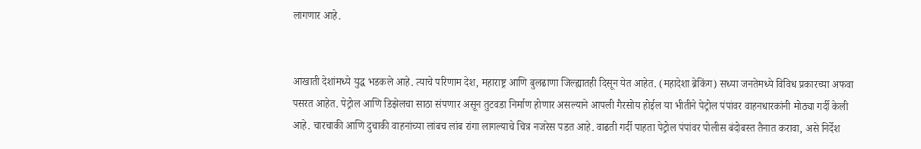लागणार आहे.


आखाती देशांमध्ये युद्ध भडकले आहे. त्याचे परिणाम देश, महाराष्ट्र आणि बुलढाणा जिल्ह्यातही दिसून येत आहेत. (महादेशा ब्रेकिंग) सध्या जनतेमध्ये विविध प्रकारच्या अफवा पसरत आहेत. पेट्रोल आणि डिझेलचा साठा संपणार असून तुटवडा निर्माण होणार असल्याने आपली गैरसोय होईल या भीतीने पेट्रोल पंपांवर वाहनधारकांनी मोठ्या गर्दी केली आहे. चारचाकी आणि दुचाकी वाहनांच्या लांबच लांब रांगा लागल्याचे चित्र नजरेस पडत आहे. वाढती गर्दी पाहता पेट्रोल पंपांवर पोलीस बंदोबस्त तैनात करावा, असे निर्देश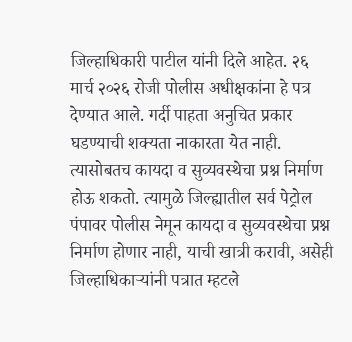जिल्हाधिकारी पाटील यांनी दिले आहेत. २६ मार्च २०२६ रोजी पोलीस अधीक्षकांना हे पत्र देण्यात आले. गर्दी पाहता अनुचित प्रकार घडण्याची शक्यता नाकारता येत नाही. त्यासोबतच कायदा व सुव्यवस्थेचा प्रश्न निर्माण होऊ शकतो. त्यामुळे जिल्ह्यातील सर्व पेट्रोल पंपावर पोलीस नेमून कायदा व सुव्यवस्थेचा प्रश्न निर्माण होणार नाही, याची खात्री करावी, असेही जिल्हाधिकाऱ्यांनी पत्रात म्हटले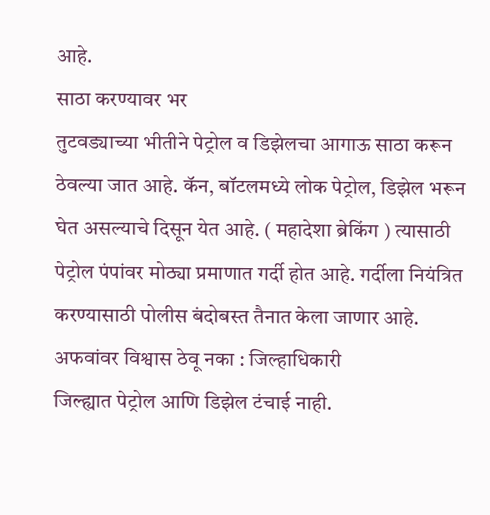आहे.
साठा करण्यावर भर
तुटवड्याच्या भीतीने पेट्रोल व डिझेलचा आगाऊ साठा करून ठेवल्या जात आहे. कॅन, बॉटलमध्ये लोक पेट्रोल, डिझेल भरून घेत असल्याचे दिसून येत आहे. ( महादेशा ब्रेकिंग ) त्यासाठी पेट्रोल पंपांवर मोठ्या प्रमाणात गर्दी होत आहे. गर्दीला नियंत्रित करण्यासाठी पोलीस बंदोबस्त तैनात केला जाणार आहे.
अफवांवर विश्वास ठेवू नका : जिल्हाधिकारी
जिल्ह्यात पेट्रोल आणि डिझेल टंचाई नाही.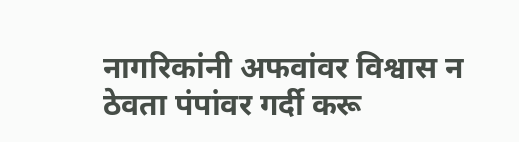नागरिकांनी अफवांवर विश्वास न ठेवता पंपांवर गर्दी करू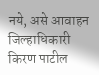नये, असे आवाहन जिल्हाधिकारी किरण पाटील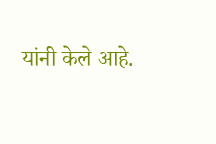यांनी केले आहे.